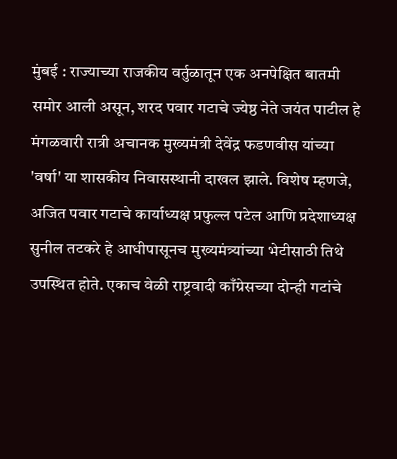मुंबई : राज्याच्या राजकीय वर्तुळातून एक अनपेक्षित बातमी समोर आली असून, शरद पवार गटाचे ज्येष्ठ नेते जयंत पाटील हे मंगळवारी रात्री अचानक मुख्यमंत्री देवेंद्र फडणवीस यांच्या 'वर्षा' या शासकीय निवासस्थानी दाखल झाले. विशेष म्हणजे, अजित पवार गटाचे कार्याध्यक्ष प्रफुल्ल पटेल आणि प्रदेशाध्यक्ष सुनील तटकरे हे आधीपासूनच मुख्यमंत्र्यांच्या भेटीसाठी तिथे उपस्थित होते. एकाच वेळी राष्ट्रवादी काँग्रेसच्या दोन्ही गटांचे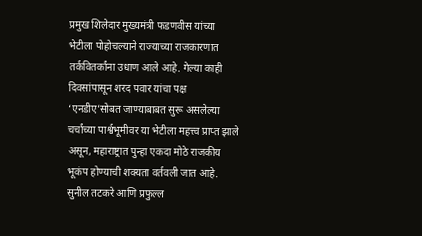प्रमुख शिलेदार मुख्यमंत्री फडणवीस यांच्या भेटीला पोहोचल्याने राज्याच्या राजकारणात तर्कवितर्कांना उधाण आले आहे. गेल्या काही दिवसांपासून शरद पवार यांचा पक्ष ‘एनडीए’सोबत जाण्याबाबत सुरू असलेल्या चर्चांच्या पार्श्वभूमीवर या भेटीला महत्त्व प्राप्त झाले असून, महाराष्ट्रात पुन्हा एकदा मोठे राजकीय भूकंप होण्याची शक्यता वर्तवली जात आहे.
सुनील तटकरे आणि प्रफुल्ल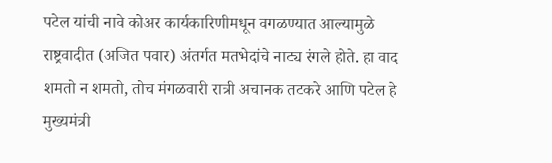पटेल यांची नावे कोअर कार्यकारिणीमधून वगळण्यात आल्यामुळे राष्ट्रवादीत (अजित पवार) अंतर्गत मतभेदांचे नाट्य रंगले होते. हा वाद शमतो न शमतो, तोच मंगळवारी रात्री अचानक तटकरे आणि पटेल हे मुख्यमंत्री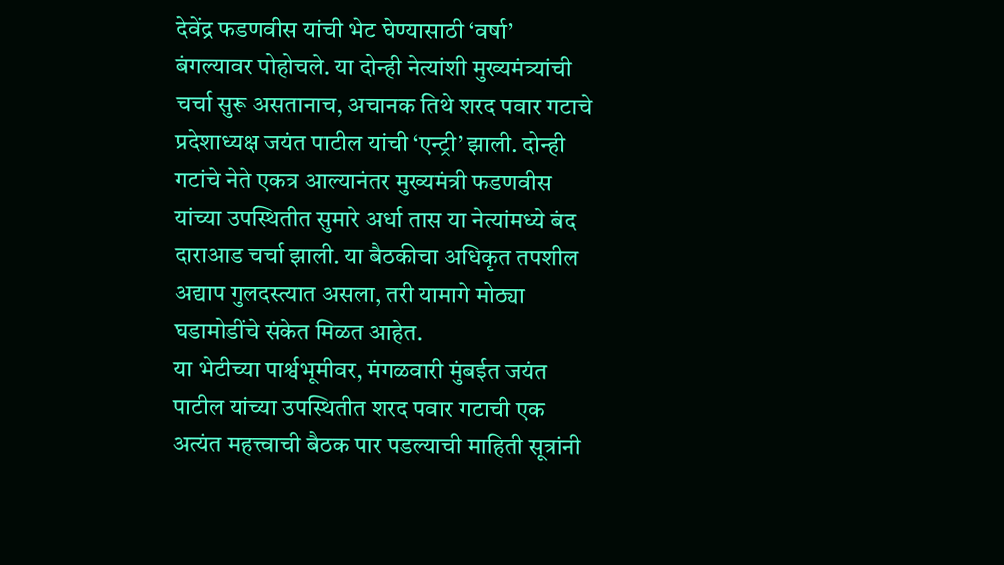देवेंद्र फडणवीस यांची भेट घेण्यासाठी ‘वर्षा’ बंगल्यावर पोहोचले. या दोन्ही नेत्यांशी मुख्यमंत्र्यांची चर्चा सुरू असतानाच, अचानक तिथे शरद पवार गटाचे प्रदेशाध्यक्ष जयंत पाटील यांची ‘एन्ट्री’ झाली. दोन्ही गटांचे नेते एकत्र आल्यानंतर मुख्यमंत्री फडणवीस यांच्या उपस्थितीत सुमारे अर्धा तास या नेत्यांमध्ये बंद दाराआड चर्चा झाली. या बैठकीचा अधिकृत तपशील अद्याप गुलदस्त्यात असला, तरी यामागे मोठ्या घडामोडींचे संकेत मिळत आहेत.
या भेटीच्या पार्श्वभूमीवर, मंगळवारी मुंबईत जयंत पाटील यांच्या उपस्थितीत शरद पवार गटाची एक अत्यंत महत्त्वाची बैठक पार पडल्याची माहिती सूत्रांनी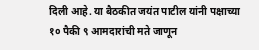दिली आहे. या बैठकीत जयंत पाटील यांनी पक्षाच्या १० पैकी ९ आमदारांची मते जाणून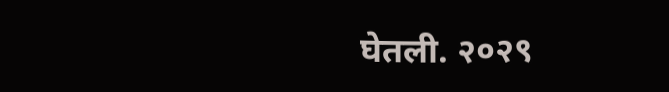घेतली. २०२९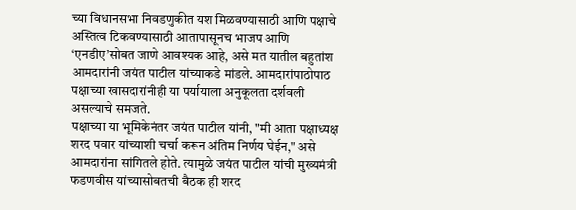च्या विधानसभा निवडणुकीत यश मिळवण्यासाठी आणि पक्षाचे अस्तित्व टिकवण्यासाठी आतापासूनच भाजप आणि ‘एनडीए’सोबत जाणे आवश्यक आहे, असे मत यातील बहुतांश आमदारांनी जयंत पाटील यांच्याकडे मांडले. आमदारांपाठोपाठ पक्षाच्या खासदारांनीही या पर्यायाला अनुकूलता दर्शवली असल्याचे समजते.
पक्षाच्या या भूमिकेनंतर जयंत पाटील यांनी, "मी आता पक्षाध्यक्ष शरद पवार यांच्याशी चर्चा करून अंतिम निर्णय घेईन," असे आमदारांना सांगितले होते. त्यामुळे जयंत पाटील यांची मुख्यमंत्री फडणवीस यांच्यासोबतची बैठक ही शरद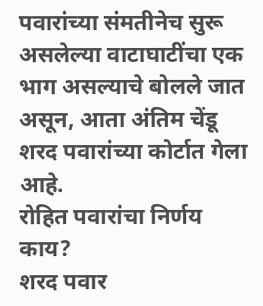पवारांच्या संमतीनेच सुरू असलेल्या वाटाघाटींचा एक भाग असल्याचे बोलले जात असून, आता अंतिम चेंडू शरद पवारांच्या कोर्टात गेला आहे.
रोहित पवारांचा निर्णय काय?
शरद पवार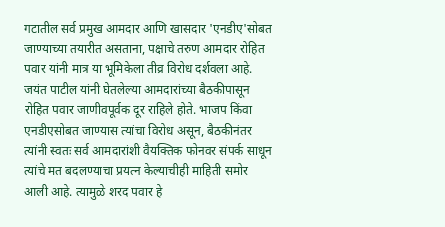गटातील सर्व प्रमुख आमदार आणि खासदार 'एनडीए'सोबत जाण्याच्या तयारीत असताना, पक्षाचे तरुण आमदार रोहित पवार यांनी मात्र या भूमिकेला तीव्र विरोध दर्शवला आहे. जयंत पाटील यांनी घेतलेल्या आमदारांच्या बैठकीपासून रोहित पवार जाणीवपूर्वक दूर राहिले होते. भाजप किंवा एनडीएसोबत जाण्यास त्यांचा विरोध असून, बैठकीनंतर त्यांनी स्वतः सर्व आमदारांशी वैयक्तिक फोनवर संपर्क साधून त्यांचे मत बदलण्याचा प्रयत्न केल्याचीही माहिती समोर आली आहे. त्यामुळे शरद पवार हे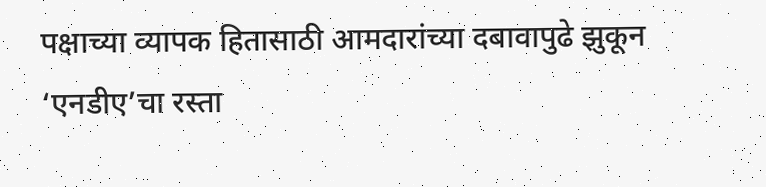पक्षाच्या व्यापक हितासाठी आमदारांच्या दबावापुढे झुकून ‘एनडीए’चा रस्ता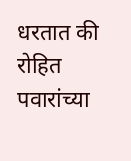धरतात की रोहित पवारांच्या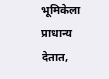भूमिकेला प्राधान्य देतात,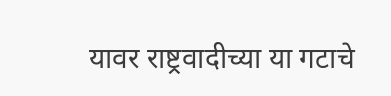यावर राष्ट्रवादीच्या या गटाचे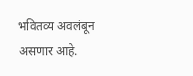भवितव्य अवलंबून असणार आहे.